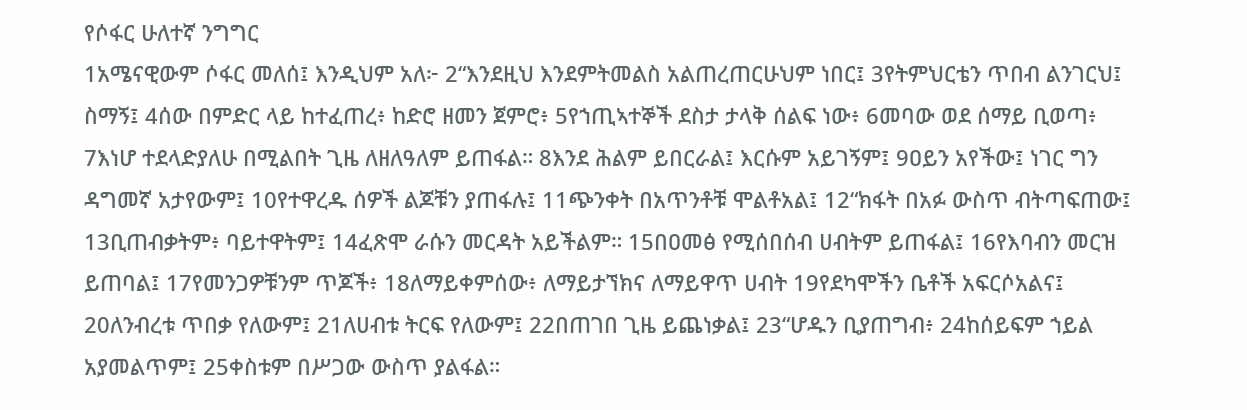የሶፋር ሁለተኛ ንግግር
1አሜናዊውም ሶፋር መለሰ፤ እንዲህም አለ፦ 2“እንደዚህ እንደምትመልስ አልጠረጠርሁህም ነበር፤ 3የትምህርቴን ጥበብ ልንገርህ፤ ስማኝ፤ 4ሰው በምድር ላይ ከተፈጠረ፥ ከድሮ ዘመን ጀምሮ፥ 5የኀጢኣተኞች ደስታ ታላቅ ሰልፍ ነው፥ 6መባው ወደ ሰማይ ቢወጣ፥ 7እነሆ ተደላድያለሁ በሚልበት ጊዜ ለዘለዓለም ይጠፋል። 8እንደ ሕልም ይበርራል፤ እርሱም አይገኝም፤ 9ዐይን አየችው፤ ነገር ግን ዳግመኛ አታየውም፤ 10የተዋረዱ ሰዎች ልጆቹን ያጠፋሉ፤ 11ጭንቀት በአጥንቶቹ ሞልቶአል፤ 12“ክፋት በአፉ ውስጥ ብትጣፍጠው፤ 13ቢጠብቃትም፥ ባይተዋትም፤ 14ፈጽሞ ራሱን መርዳት አይችልም። 15በዐመፅ የሚሰበሰብ ሀብትም ይጠፋል፤ 16የእባብን መርዝ ይጠባል፤ 17የመንጋዎቹንም ጥጆች፥ 18ለማይቀምሰው፥ ለማይታኘክና ለማይዋጥ ሀብት 19የደካሞችን ቤቶች አፍርሶአልና፤ 20ለንብረቱ ጥበቃ የለውም፤ 21ለሀብቱ ትርፍ የለውም፤ 22በጠገበ ጊዜ ይጨነቃል፤ 23“ሆዱን ቢያጠግብ፥ 24ከሰይፍም ኀይል አያመልጥም፤ 25ቀስቱም በሥጋው ውስጥ ያልፋል።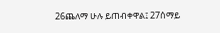26ጨለማ ሁሉ ይጠብቀዋል፤ 27ሰማይ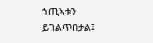ኀጢኣቱን ይገልጥበታል፤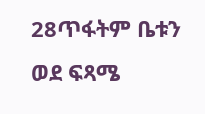28ጥፋትም ቤቱን ወደ ፍጻሜ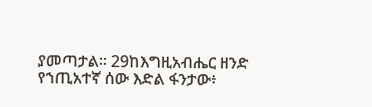ያመጣታል። 29ከእግዚአብሔር ዘንድ የኀጢአተኛ ሰው እድል ፋንታው፥